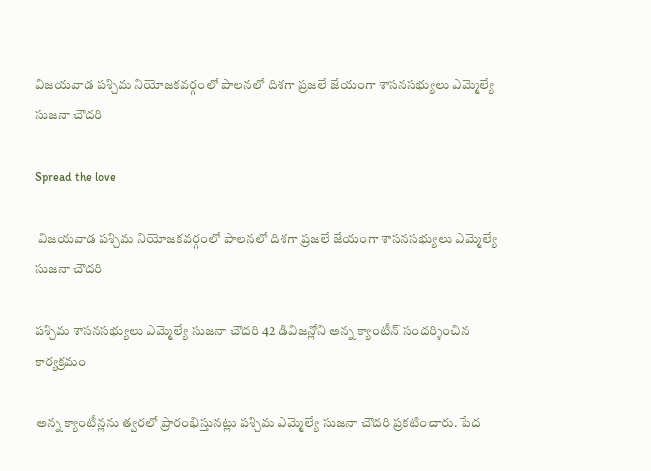విజయవాడ పశ్చిమ నియోజకవర్గంలో పాలనలో దిశగా ప్రజలే జేయంగా శాసనసభ్యులు ఎమ్మెల్యే సుజనా చౌదరి

Spread the love

 విజయవాడ పశ్చిమ నియోజకవర్గంలో పాలనలో దిశగా ప్రజలే జేయంగా శాసనసభ్యులు ఎమ్మెల్యే సుజనా చౌదరి

పశ్చిమ శాసనసభ్యులు ఎమ్మెల్యే సుజనా చౌదరి 42 డివిజన్లోని అన్న క్యాంటీన్ సందర్శించిన కార్యక్రమం

అన్న క్యాంటీన్లను త్వరలో ప్రారంభిస్తునట్లు పశ్చిమ ఎమ్మెల్యే సుజనా చౌదరి ప్రకటించారు. పేద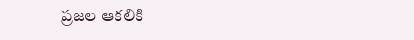ప్రజల ఆకలికి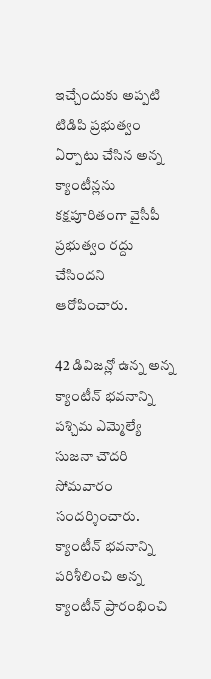ఇచ్చేందుకు అప్పటి టిడిపి ప్రభుత్వం ఏర్పాటు చేసిన అన్న క్యాంటీన్లను కక్షపూరితంగా వైసీపీ ప్రభుత్వం రద్దు చేసిందని ఆరోపించారు.

42 డివిజన్లో ఉన్న అన్న క్యాంటీన్ భవనాన్ని పశ్చిమ ఎమ్మెల్యే సుజనా చౌదరి సోమవారం సందర్శించారు. క్యాంటీన్ భవనాన్ని పరిశీలించి అన్న క్యాంటీన్ ప్రారంభించి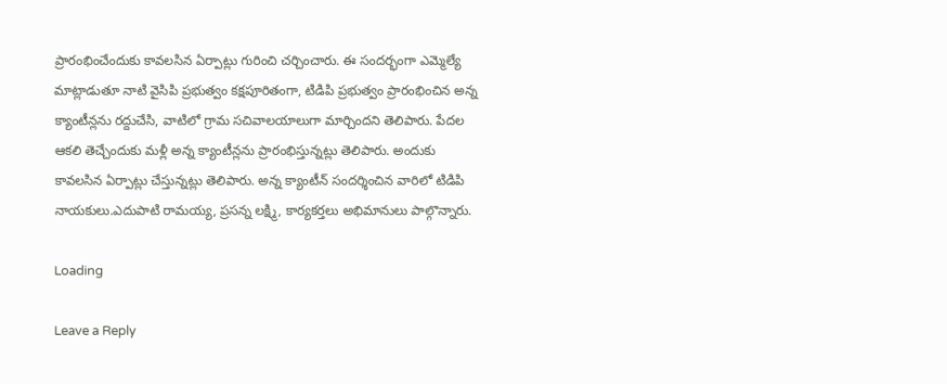ప్రారంభించేందుకు కావలసిన ఏర్పాట్లు గురించి చర్చించారు. ఈ సందర్భంగా ఎమ్మెల్యే మాట్లాడుతూ నాటి వైసిపి ప్రభుత్వం కక్షపూరితంగా, టిడిపి ప్రభుత్వం ప్రారంభించిన అన్న క్యాంటీన్లను రద్దుచేసి, వాటిలో గ్రామ సచివాలయాలుగా మార్చిందని తెలిపారు. పేదల ఆకలి తెచ్చేందుకు మళ్లీ అన్న క్యాంటీన్లను ప్రారంభిస్తున్నట్లు తెలిపారు. అందుకు కావలసిన ఏర్పాట్లు చేస్తున్నట్లు తెలిపారు. అన్న క్యాంటీన్ సందర్శించిన వారిలో టిడిపి నాయకులు.ఎదుపాటి రామయ్య, ప్రసన్న లక్ష్మి, కార్యకర్తలు అభిమానులు పాల్గొన్నారు.

Loading

Leave a Reply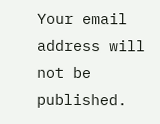Your email address will not be published.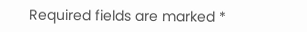Required fields are marked *